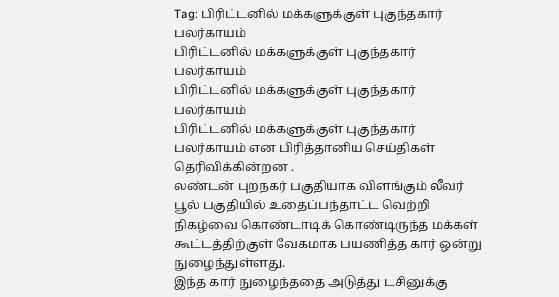Tag: பிரிட்டனில் மக்களுக்குள் புகுந்தகார் பலர்காயம்
பிரிட்டனில் மக்களுக்குள் புகுந்தகார் பலர்காயம்
பிரிட்டனில் மக்களுக்குள் புகுந்தகார் பலர்காயம்
பிரிட்டனில் மக்களுக்குள் புகுந்தகார் பலர்காயம் என பிரித்தானிய செய்திகள் தெரிவிக்கின்றன .
லண்டன் புறநகர் பகுதியாக விளங்கும் லீவர் பூல் பகுதியில் உதைப்பந்தாட்ட வெற்றி நிகழ்வை கொண்டாடிக் கொண்டிருந்த மக்கள் கூட்டத்திற்குள் வேகமாக பயணித்த கார் ஒன்று நுழைந்துள்ளது.
இந்த கார் நுழைந்ததை அடுத்து டசினுக்கு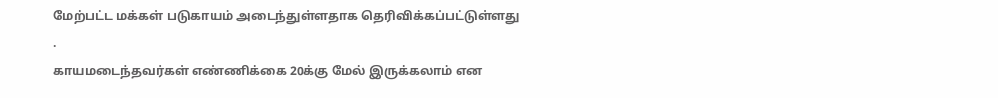மேற்பட்ட மக்கள் படுகாயம் அடைந்துள்ளதாக தெரிவிக்கப்பட்டுள்ளது .
காயமடைந்தவர்கள் எண்ணிக்கை 20க்கு மேல் இருக்கலாம் என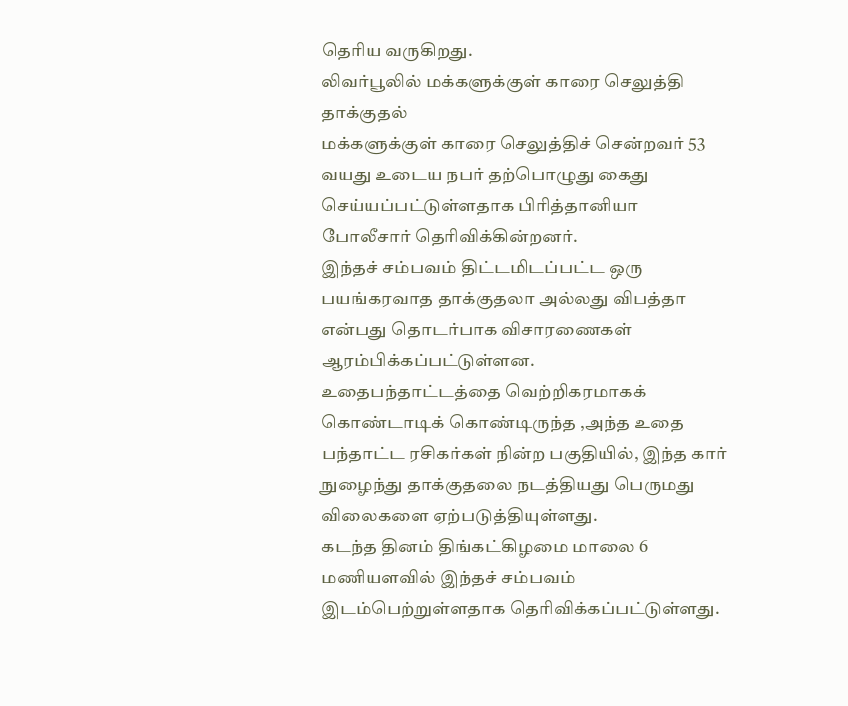தெரிய வருகிறது.
லிவர்பூலில் மக்களுக்குள் காரை செலுத்தி தாக்குதல்
மக்களுக்குள் காரை செலுத்திச் சென்றவர் 53 வயது உடைய நபர் தற்பொழுது கைது செய்யப்பட்டுள்ளதாக பிரித்தானியா போலீசார் தெரிவிக்கின்றனர்.
இந்தச் சம்பவம் திட்டமிடப்பட்ட ஒரு பயங்கரவாத தாக்குதலா அல்லது விபத்தா என்பது தொடர்பாக விசாரணைகள் ஆரம்பிக்கப்பட்டுள்ளன.
உதைபந்தாட்டத்தை வெற்றிகரமாகக் கொண்டாடிக் கொண்டிருந்த ,அந்த உதை பந்தாட்ட ரசிகர்கள் நின்ற பகுதியில், இந்த கார் நுழைந்து தாக்குதலை நடத்தியது பெருமது விலைகளை ஏற்படுத்தியுள்ளது.
கடந்த தினம் திங்கட்கிழமை மாலை 6 மணியளவில் இந்தச் சம்பவம் இடம்பெற்றுள்ளதாக தெரிவிக்கப்பட்டுள்ளது.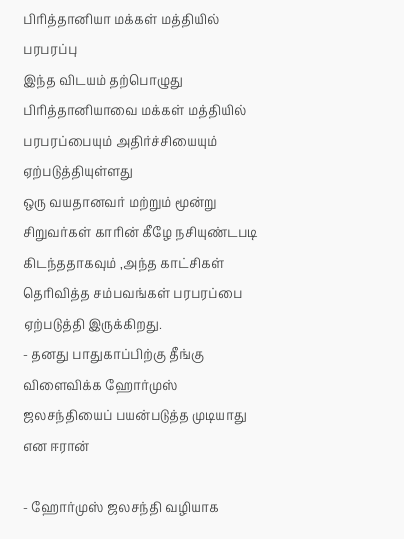பிரித்தானியா மக்கள் மத்தியில் பரபரப்பு
இந்த விடயம் தற்பொழுது பிரித்தானியாவை மக்கள் மத்தியில் பரபரப்பையும் அதிர்ச்சியையும் ஏற்படுத்தியுள்ளது
ஒரு வயதானவர் மற்றும் மூன்று சிறுவர்கள் காரின் கீழே நசியுண்டபடி கிடந்ததாகவும் ,அந்த காட்சிகள் தெரிவித்த சம்பவங்கள் பரபரப்பை ஏற்படுத்தி இருக்கிறது.
- தனது பாதுகாப்பிற்கு தீங்கு விளைவிக்க ஹோர்முஸ் ஜலசந்தியைப் பயன்படுத்த முடியாது என ஈரான்

- ஹோர்முஸ் ஜலசந்தி வழியாக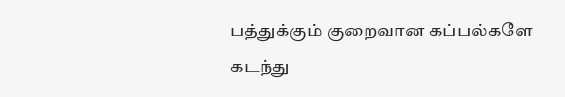பத்துக்கும் குறைவான கப்பல்களே கடந்து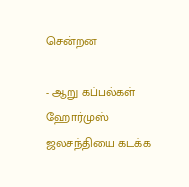சென்றன

- ஆறு கப்பல்கள் ஹோர்முஸ் ஜலசந்தியை கடக்க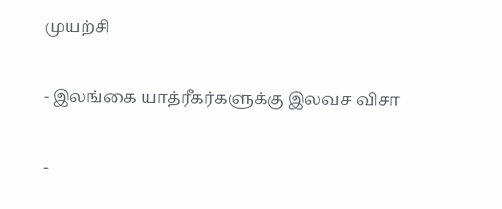முயற்சி

- இலங்கை யாத்ரீகர்களுக்கு இலவச விசா

-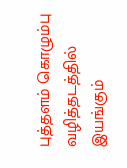புத்தளம் கொழும்பு வழித்தடத்தில் இயங்கும்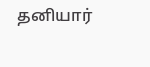தனியார்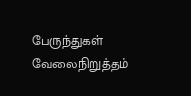பேருந்துகள் வேலைநிறுத்தம்